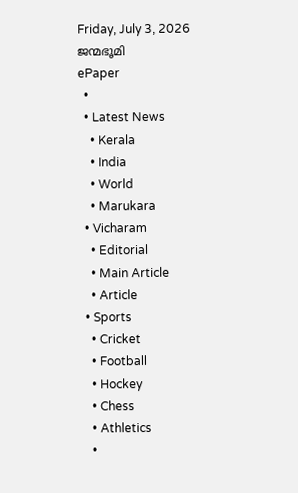Friday, July 3, 2026
ജന്മഭൂമി
ePaper
  •
  • Latest News
    • Kerala
    • India
    • World
    • Marukara
  • Vicharam
    • Editorial
    • Main Article
    • Article
  • Sports
    • Cricket
    • Football
    • Hockey
    • Chess
    • Athletics
    •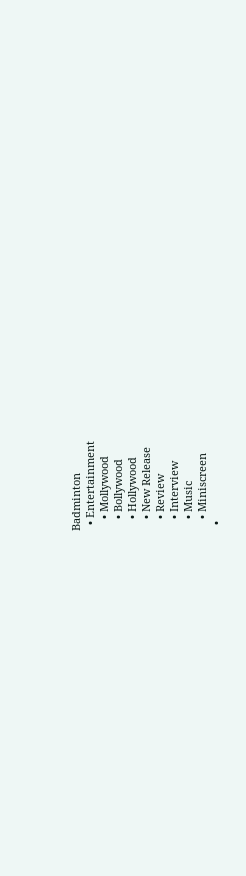Badminton
  • Entertainment
    • Mollywood
    • Bollywood
    • Hollywood
    • New Release
    • Review
    • Interview
    • Music
    • Miniscreen
  •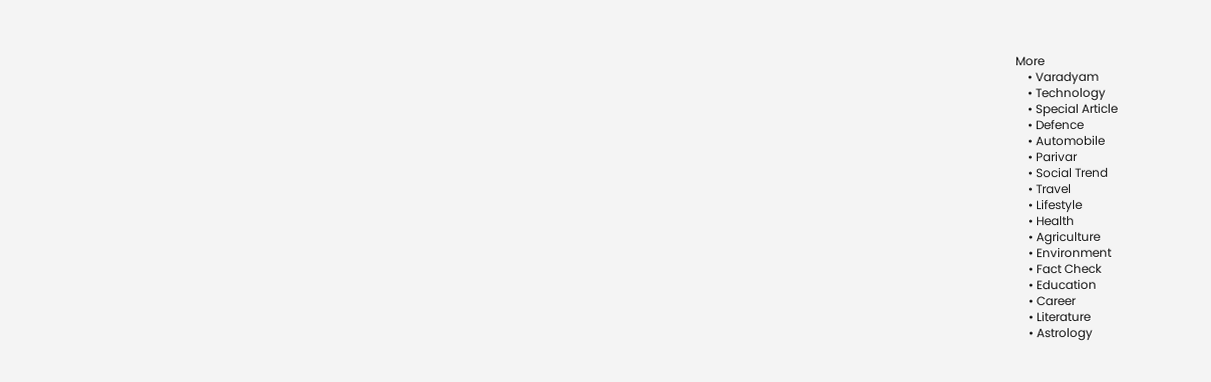More
    • Varadyam
    • Technology
    • Special Article
    • Defence
    • Automobile
    • Parivar
    • Social Trend
    • Travel
    • Lifestyle
    • Health
    • Agriculture
    • Environment
    • Fact Check
    • Education
    • Career
    • Literature
    • Astrology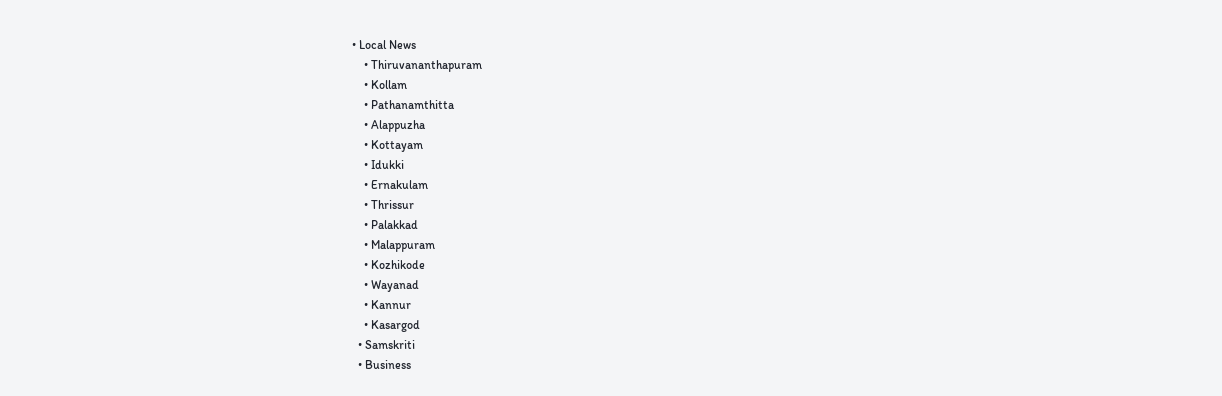• Local News
    • Thiruvananthapuram
    • Kollam
    • Pathanamthitta
    • Alappuzha
    • Kottayam
    • Idukki
    • Ernakulam
    • Thrissur
    • Palakkad
    • Malappuram
    • Kozhikode
    • Wayanad
    • Kannur
    • Kasargod
  • Samskriti
  • Business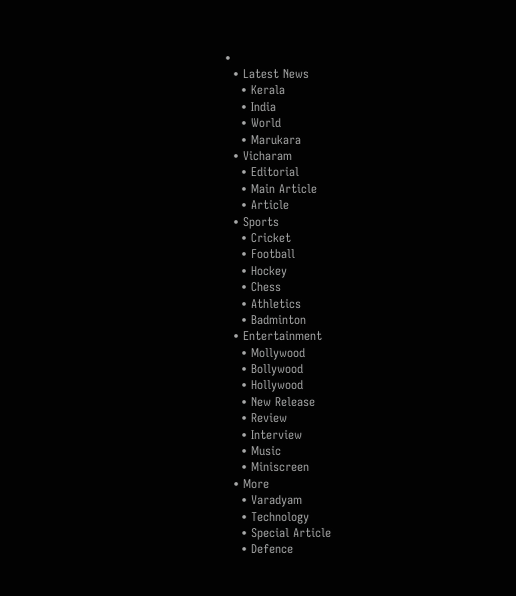•
  • Latest News
    • Kerala
    • India
    • World
    • Marukara
  • Vicharam
    • Editorial
    • Main Article
    • Article
  • Sports
    • Cricket
    • Football
    • Hockey
    • Chess
    • Athletics
    • Badminton
  • Entertainment
    • Mollywood
    • Bollywood
    • Hollywood
    • New Release
    • Review
    • Interview
    • Music
    • Miniscreen
  • More
    • Varadyam
    • Technology
    • Special Article
    • Defence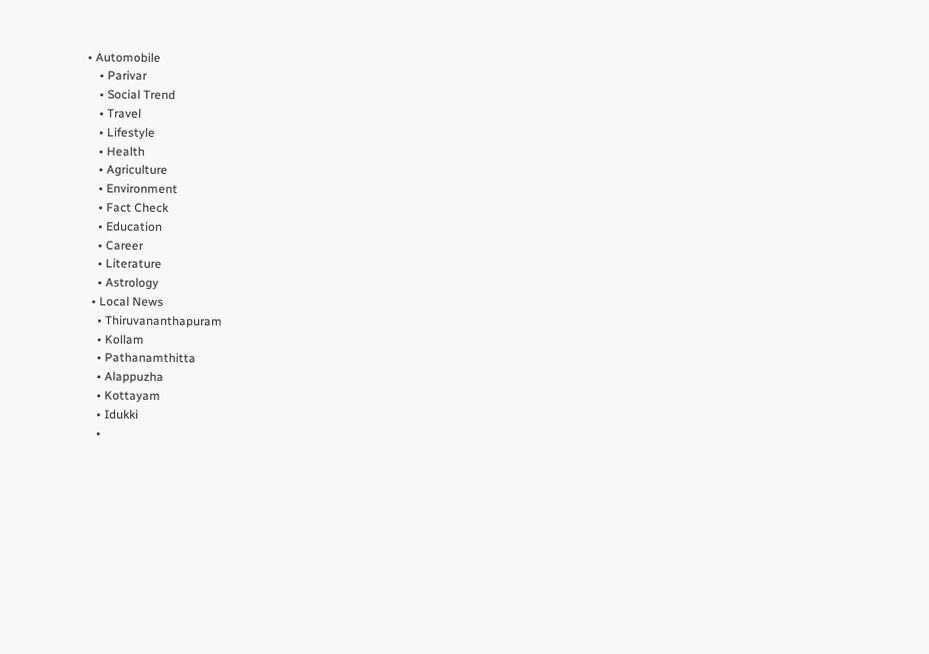• Automobile
    • Parivar
    • Social Trend
    • Travel
    • Lifestyle
    • Health
    • Agriculture
    • Environment
    • Fact Check
    • Education
    • Career
    • Literature
    • Astrology
  • Local News
    • Thiruvananthapuram
    • Kollam
    • Pathanamthitta
    • Alappuzha
    • Kottayam
    • Idukki
    •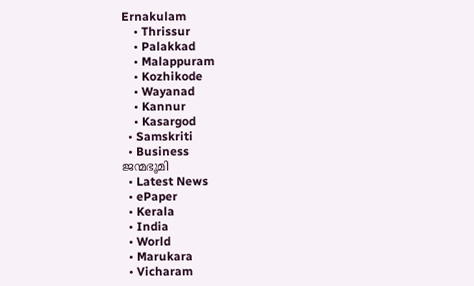Ernakulam
    • Thrissur
    • Palakkad
    • Malappuram
    • Kozhikode
    • Wayanad
    • Kannur
    • Kasargod
  • Samskriti
  • Business
ജന്മഭൂമി
  • Latest News
  • ePaper
  • Kerala
  • India
  • World
  • Marukara
  • Vicharam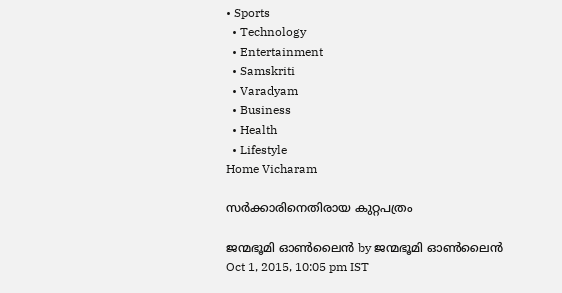• Sports
  • Technology
  • Entertainment
  • Samskriti
  • Varadyam
  • Business
  • Health
  • Lifestyle
Home Vicharam

സര്‍ക്കാരിനെതിരായ കുറ്റപത്രം

ജന്മഭൂമി ഓണ്‍ലൈന്‍ by ജന്മഭൂമി ഓണ്‍ലൈന്‍
Oct 1, 2015, 10:05 pm IST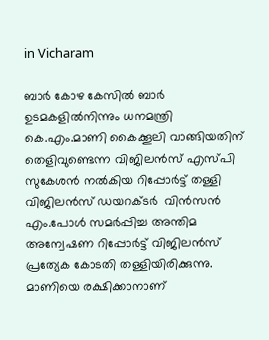in Vicharam

ബാര്‍ കോഴ കേസില്‍ ബാര്‍ ഉടമകളില്‍നിന്നും ധനമന്ത്രി കെ.എം.മാണി കൈക്കൂലി വാങ്ങിയതിന് തെളിവുണ്ടെന്ന വിജിലന്‍സ് എസ്പി സുകേശന്‍ നല്‍കിയ റിപ്പോര്‍ട്ട് തള്ളി വിജിലന്‍സ് ഡയറക്ടര്‍  വിന്‍സന്‍ എം.പോള്‍ സമര്‍പ്പിച്ച അന്തിമ അന്വേഷണ റിപ്പോര്‍ട്ട് വിജിലന്‍സ് പ്രത്യേക കോടതി തള്ളിയിരിക്കുന്നു. മാണിയെ രക്ഷിക്കാനാണ്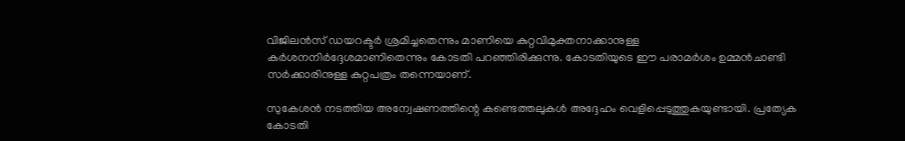വിജിലന്‍സ് ഡയറക്ടര്‍ ശ്രമിച്ചതെന്നും മാണിയെ കുറ്റവിമുക്തനാക്കാനുള്ള കര്‍ശനനിര്‍ദ്ദേശമാണിതെന്നും കോടതി പറഞ്ഞിരിക്കുന്നു. കോടതിയുടെ ഈ പരാമര്‍ശം ഉമ്മന്‍ചാണ്ടി സര്‍ക്കാരിനുള്ള കുറ്റപത്രം തന്നെയാണ്.

സുകേശന്‍ നടത്തിയ അന്വേഷണത്തിന്റെ കണ്ടെത്തലുകള്‍ അദ്ദേഹം വെളിപ്പെടുത്തുകയുണ്ടായി. പ്രത്യേക കോടതി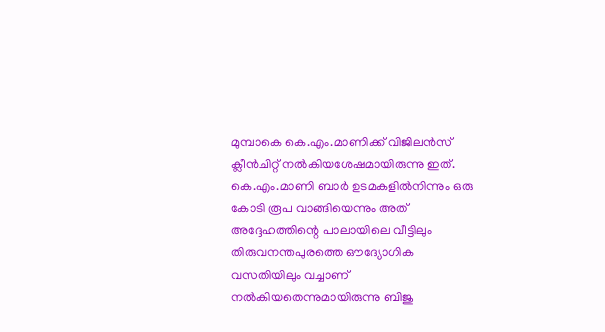മുമ്പാകെ കെ.എം.മാണിക്ക് വിജിലന്‍സ് ക്ലീന്‍ചിറ്റ് നല്‍കിയശേഷമായിരുന്നു ഇത്. കെ.എം.മാണി ബാര്‍ ഉടമകളില്‍നിന്നും ഒരു കോടി രൂപ വാങ്ങിയെന്നും അത് അദ്ദേഹത്തിന്റെ പാലായിലെ വീട്ടിലും തിരുവനന്തപുരത്തെ ഔദ്യോഗിക വസതിയിലും വച്ചാണ് നല്‍കിയതെന്നുമായിരുന്നു ബിജു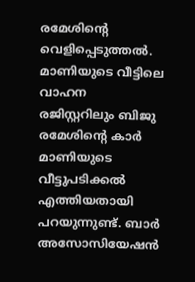രമേശിന്റെ വെളിപ്പെടുത്തല്‍. മാണിയുടെ വീട്ടിലെ വാഹന രജിസ്റ്ററിലും ബിജു രമേശിന്റെ കാര്‍ മാണിയുടെ വീട്ടുപടിക്കല്‍ എത്തിയതായി പറയുന്നുണ്ട്. ബാര്‍ അസോസിയേഷന്‍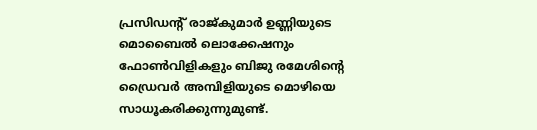പ്രസിഡന്റ് രാജ്കുമാര്‍ ഉണ്ണിയുടെ മൊബൈല്‍ ലൊക്കേഷനും ഫോണ്‍വിളികളും ബിജു രമേശിന്റെ ഡ്രൈവര്‍ അമ്പിളിയുടെ മൊഴിയെ സാധൂകരിക്കുന്നുമുണ്ട്.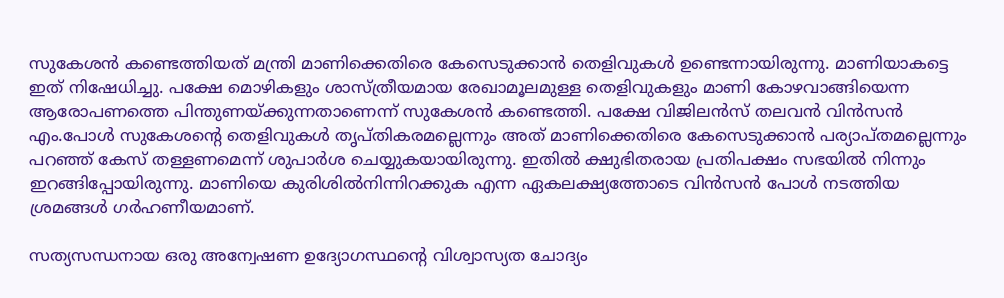സുകേശന്‍ കണ്ടെത്തിയത് മന്ത്രി മാണിക്കെതിരെ കേസെടുക്കാന്‍ തെളിവുകള്‍ ഉണ്ടെന്നായിരുന്നു. മാണിയാകട്ടെ ഇത് നിഷേധിച്ചു. പക്ഷേ മൊഴികളും ശാസ്ത്രീയമായ രേഖാമൂലമുള്ള തെളിവുകളും മാണി കോഴവാങ്ങിയെന്ന ആരോപണത്തെ പിന്തുണയ്‌ക്കുന്നതാണെന്ന് സുകേശന്‍ കണ്ടെത്തി. പക്ഷേ വിജിലന്‍സ് തലവന്‍ വിന്‍സന്‍ എം.പോള്‍ സുകേശന്റെ തെളിവുകള്‍ തൃപ്തികരമല്ലെന്നും അത് മാണിക്കെതിരെ കേസെടുക്കാന്‍ പര്യാപ്തമല്ലെന്നും  പറഞ്ഞ് കേസ് തള്ളണമെന്ന് ശുപാര്‍ശ ചെയ്യുകയായിരുന്നു. ഇതില്‍ ക്ഷുഭിതരായ പ്രതിപക്ഷം സഭയില്‍ നിന്നും ഇറങ്ങിപ്പോയിരുന്നു. മാണിയെ കുരിശില്‍നിന്നിറക്കുക എന്ന ഏകലക്ഷ്യത്തോടെ വിന്‍സന്‍ പോള്‍ നടത്തിയ ശ്രമങ്ങള്‍ ഗര്‍ഹണീയമാണ്.

സത്യസന്ധനായ ഒരു അന്വേഷണ ഉദ്യോഗസ്ഥന്റെ വിശ്വാസ്യത ചോദ്യം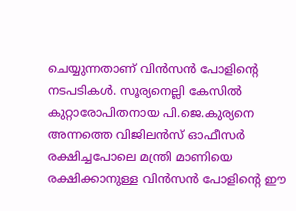ചെയ്യുന്നതാണ് വിന്‍സന്‍ പോളിന്റെ നടപടികള്‍. സൂര്യനെല്ലി കേസില്‍ കുറ്റാരോപിതനായ പി.ജെ.കുര്യനെ അന്നത്തെ വിജിലന്‍സ് ഓഫീസര്‍ രക്ഷിച്ചപോലെ മന്ത്രി മാണിയെ രക്ഷിക്കാനുള്ള വിന്‍സന്‍ പോളിന്റെ ഈ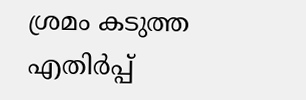ശ്രമം കടുത്ത എതിര്‍പ്പ്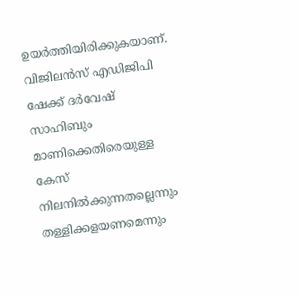ഉയര്‍ത്തിയിരിക്കുകയാണ്. വിജിലന്‍സ് എഡിജിപി ഷേക്ക് ദര്‍വേഷ് സാഹിബും മാണിക്കെതിരെയുള്ള കേസ് നിലനില്‍ക്കുന്നതല്ലെന്നും തള്ളിക്കളയണമെന്നും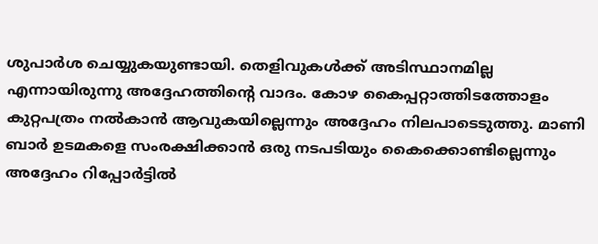ശുപാര്‍ശ ചെയ്യുകയുണ്ടായി. തെളിവുകള്‍ക്ക് അടിസ്ഥാനമില്ല എന്നായിരുന്നു അദ്ദേഹത്തിന്റെ വാദം. കോഴ കൈപ്പറ്റാത്തിടത്തോളം കുറ്റപത്രം നല്‍കാന്‍ ആവുകയില്ലെന്നും അദ്ദേഹം നിലപാടെടുത്തു. മാണി ബാര്‍ ഉടമകളെ സംരക്ഷിക്കാന്‍ ഒരു നടപടിയും കൈക്കൊണ്ടില്ലെന്നും അദ്ദേഹം റിപ്പോര്‍ട്ടില്‍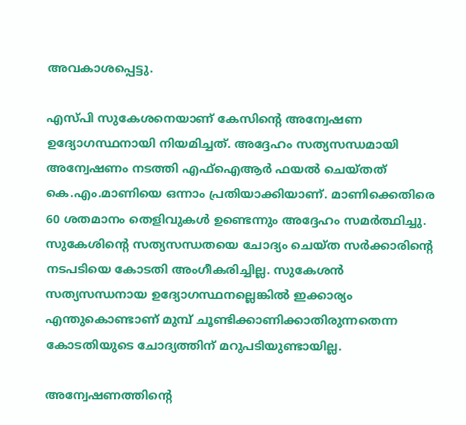അവകാശപ്പെട്ടു.

എസ്പി സുകേശനെയാണ് കേസിന്റെ അന്വേഷണ ഉദ്യോഗസ്ഥനായി നിയമിച്ചത്. അദ്ദേഹം സത്യസന്ധമായി അന്വേഷണം നടത്തി എഫ്‌ഐആര്‍ ഫയല്‍ ചെയ്തത് കെ.എം.മാണിയെ ഒന്നാം പ്രതിയാക്കിയാണ്. മാണിക്കെതിരെ 60 ശതമാനം തെളിവുകള്‍ ഉണ്ടെന്നും അദ്ദേഹം സമര്‍ത്ഥിച്ചു. സുകേശിന്റെ സത്യസന്ധതയെ ചോദ്യം ചെയ്ത സര്‍ക്കാരിന്റെ നടപടിയെ കോടതി അംഗീകരിച്ചില്ല. സുകേശന്‍ സത്യസന്ധനായ ഉദ്യോഗസ്ഥനല്ലെങ്കില്‍ ഇക്കാര്യം എന്തുകൊണ്ടാണ് മുമ്പ് ചൂണ്ടിക്കാണിക്കാതിരുന്നതെന്ന കോടതിയുടെ ചോദ്യത്തിന് മറുപടിയുണ്ടായില്ല.

അന്വേഷണത്തിന്റെ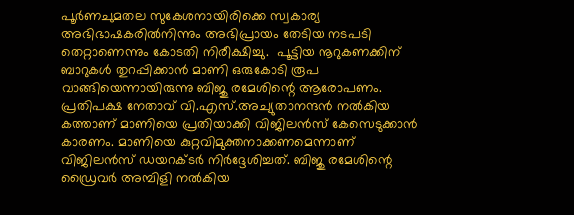പൂര്‍ണചുമതല സുകേശനായിരിക്കെ സ്വകാര്യ അഭിഭാഷകരില്‍നിന്നും അഭിപ്രായം തേടിയ നടപടി തെറ്റാണെന്നും കോടതി നിരീക്ഷിച്ചു.  പൂട്ടിയ നൂറുകണക്കിന് ബാറുകള്‍ തുറപ്പിക്കാന്‍ മാണി ഒരുകോടി രൂപ വാങ്ങിയെന്നായിരുന്നു ബിജു രമേശിന്റെ ആരോപണം. പ്രതിപക്ഷ നേതാവ് വി.എസ്.അച്യുതാനന്ദന്‍ നല്‍കിയ കത്താണ് മാണിയെ പ്രതിയാക്കി വിജിലന്‍സ് കേസെടുക്കാന്‍ കാരണം. മാണിയെ കുറ്റവിമുക്തനാക്കണമെന്നാണ് വിജിലന്‍സ് ഡയറക്ടര്‍ നിര്‍ദ്ദേശിച്ചത്. ബിജു രമേശിന്റെ ഡ്രൈവര്‍ അമ്പിളി നല്‍കിയ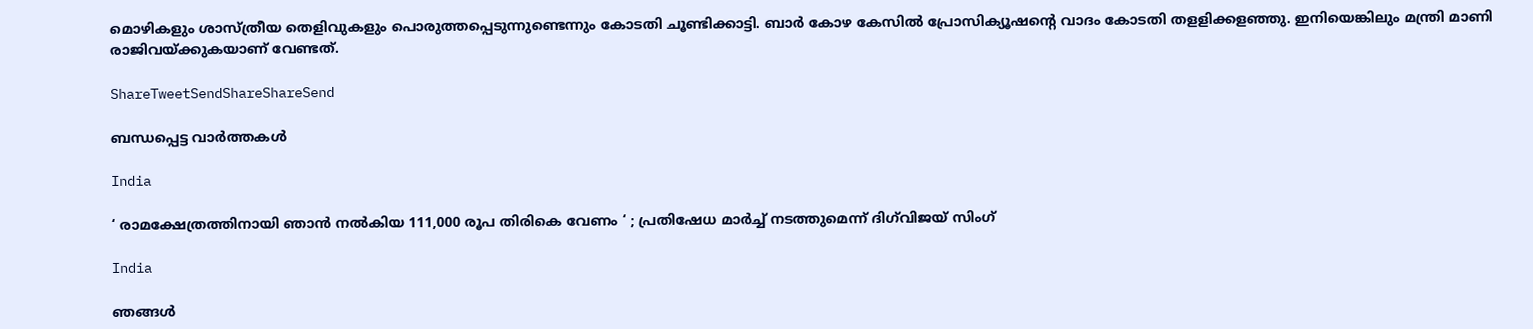മൊഴികളും ശാസ്ത്രീയ തെളിവുകളും പൊരുത്തപ്പെടുന്നുണ്ടെന്നും കോടതി ചൂണ്ടിക്കാട്ടി. ബാര്‍ കോഴ കേസില്‍ പ്രോസിക്യൂഷന്റെ വാദം കോടതി തളളിക്കളഞ്ഞു. ഇനിയെങ്കിലും മന്ത്രി മാണി രാജിവയ്‌ക്കുകയാണ് വേണ്ടത്.

ShareTweetSendShareShareSend

ബന്ധപ്പെട്ട വാര്‍ത്തകള്‍

India

‘ രാമക്ഷേത്രത്തിനായി ഞാൻ നൽകിയ 111,000 രൂപ തിരികെ വേണം ‘ ; പ്രതിഷേധ മാർച്ച് നടത്തുമെന്ന് ദിഗ്‌വിജയ് സിംഗ്

India

ഞങ്ങൾ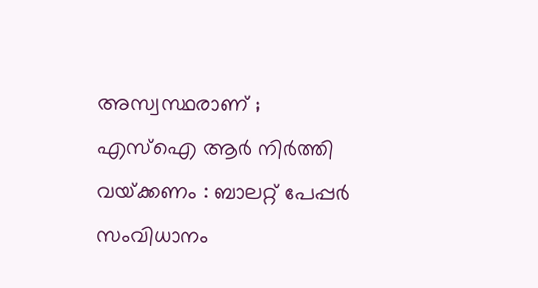അസ്വസ്ഥരാണ് ; എസ്ഐ ആർ നിർത്തി വയ്‌ക്കണം : ബാലറ്റ് പേപ്പർ സംവിധാനം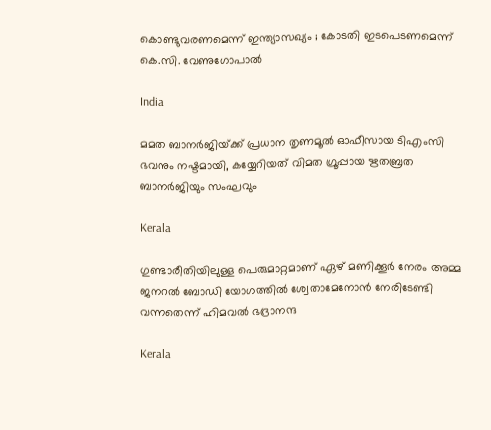കൊണ്ടുവരണമെന്ന് ഇന്ത്യാസഖ്യം ; കോടതി ഇടപെടണമെന്ന് കെ.സി. വേണുഗോപാൽ

India

മമത ബാനര്‍ജിയ്‌ക്ക് പ്രധാന തൃണമൂല്‍ ഓഫീസായ ടിഎംസി ഭവനും നഷ്ടമായി, കയ്യേറിയത് വിമത ഗ്രൂപ്പായ ഋതബ്രത ബാനര്‍ജിയും സംഘവും

Kerala

ഗുണ്ടാരീതിയിലുള്ള പെരുമാറ്റമാണ് ഏഴ് മണിക്കൂര്‍ നേരം അമ്മ ജനറല്‍ ബോഡി യോഗത്തില്‍ ശ്വേതാമേനോന്‍ നേരിടേണ്ടി വന്നതെന്ന് ഹിമവല്‍ ഭദ്രാനന്ദ

Kerala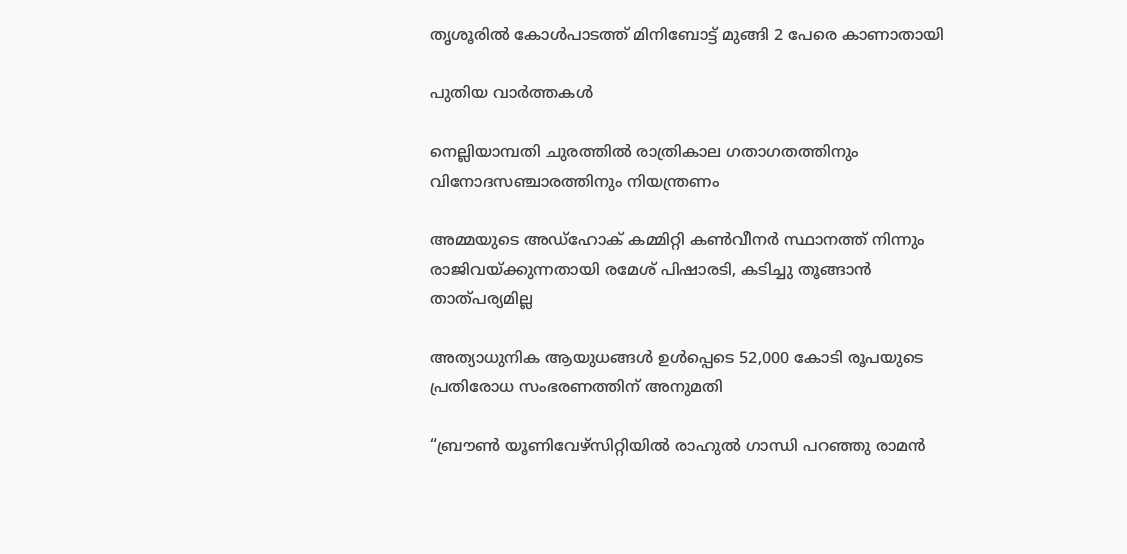തൃശൂരില്‍ കോള്‍പാടത്ത് മിനിബോട്ട് മുങ്ങി 2 പേരെ കാണാതായി

പുതിയ വാര്‍ത്തകള്‍

നെല്ലിയാമ്പതി ചുരത്തില്‍ രാത്രികാല ഗതാഗതത്തിനും വിനോദസഞ്ചാരത്തിനും നിയന്ത്രണം

അമ്മയുടെ അഡ്‌ഹോക് കമ്മിറ്റി കണ്‍വീനര്‍ സ്ഥാനത്ത് നിന്നും രാജിവയ്‌ക്കുന്നതായി രമേശ് പിഷാരടി, കടിച്ചു തൂങ്ങാന്‍ താത്പര്യമില്ല

അത്യാധുനിക ആയുധങ്ങൾ ഉൾപ്പെടെ 52,000 കോടി രൂപയുടെ പ്രതിരോധ സംഭരണത്തിന് അനുമതി

“ബ്രൗണ്‍ യൂണിവേഴ്സിറ്റിയില്‍ രാഹുല്‍ ഗാന്ധി പറഞ്ഞു രാമന്‍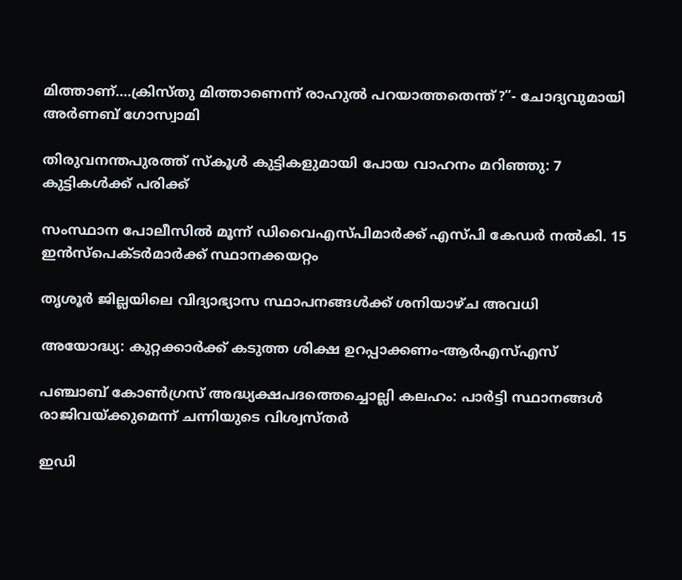മിത്താണ്….ക്രിസ്തു മിത്താണെന്ന് രാഹുല്‍ പറയാത്തതെന്ത്?”- ചോദ്യവുമായി അര്‍ണബ് ഗോസ്വാമി

തിരുവനന്തപുരത്ത് സ്‌കൂള്‍ കുട്ടികളുമായി പോയ വാഹനം മറിഞ്ഞു: 7 കുട്ടികള്‍ക്ക് പരിക്ക്

സംസ്ഥാന പോലീസില്‍ മൂന്ന് ഡിവൈഎസ്പിമാര്‍ക്ക് എസ്പി കേഡര്‍ നല്‍കി. 15 ഇന്‍സ്പെക്ടര്‍മാര്‍ക്ക് സ്ഥാനക്കയറ്റം

തൃശൂര്‍ ജില്ലയിലെ വിദ്യാഭ്യാസ സ്ഥാപനങ്ങള്‍ക്ക് ശനിയാഴ്ച അവധി

അയോദ്ധ്യ: കുറ്റക്കാര്‍ക്ക് കടുത്ത ശിക്ഷ ഉറപ്പാക്കണം-ആര്‍എസ്എസ്

പഞ്ചാബ് കോണ്‍ഗ്രസ് അദ്ധ്യക്ഷപദത്തെച്ചൊല്ലി കലഹം: പാര്‍ട്ടി സ്ഥാനങ്ങള്‍ രാജിവയ്‌ക്കുമെന്ന് ചന്നിയുടെ വിശ്വസ്തര്‍

ഇഡി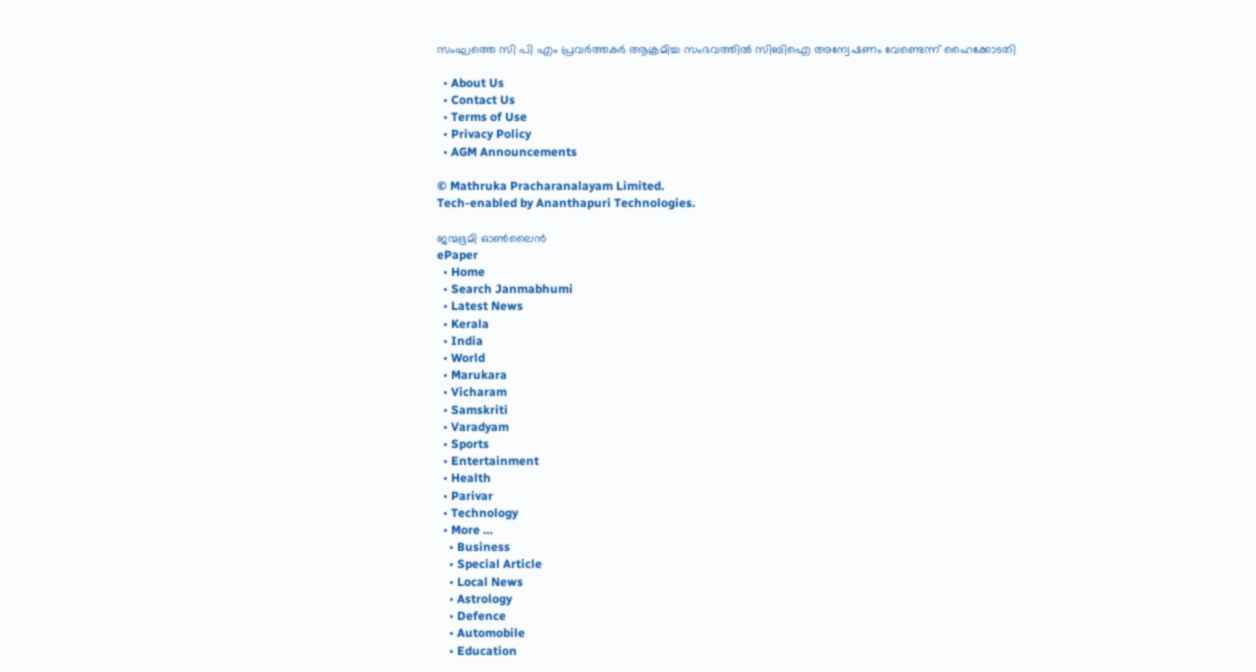സംഘത്തെ സി പി എം പ്രവര്‍ത്തകര്‍ ആക്രമിച്ച സംഭവത്തില്‍ സിബിഐ അന്വേഷണം വേണ്ടെന്ന് ഹൈക്കോടതി

  • About Us
  • Contact Us
  • Terms of Use
  • Privacy Policy
  • AGM Announcements

© Mathruka Pracharanalayam Limited.
Tech-enabled by Ananthapuri Technologies.

ജന്മഭൂമി ഓണ്‍ലൈന്‍
ePaper
  • Home
  • Search Janmabhumi
  • Latest News
  • Kerala
  • India
  • World
  • Marukara
  • Vicharam
  • Samskriti
  • Varadyam
  • Sports
  • Entertainment
  • Health
  • Parivar
  • Technology
  • More …
    • Business
    • Special Article
    • Local News
    • Astrology
    • Defence
    • Automobile
    • Education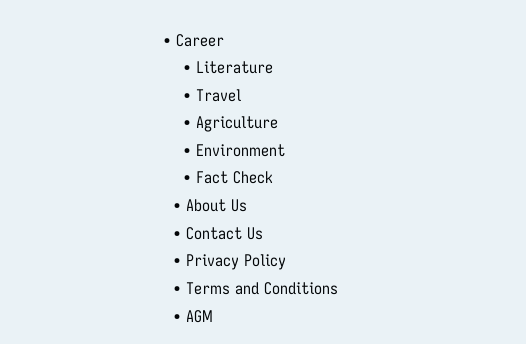• Career
    • Literature
    • Travel
    • Agriculture
    • Environment
    • Fact Check
  • About Us
  • Contact Us
  • Privacy Policy
  • Terms and Conditions
  • AGM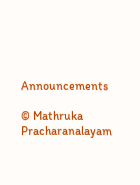Announcements

© Mathruka Pracharanalayam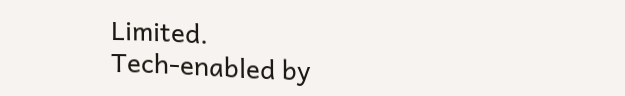Limited.
Tech-enabled by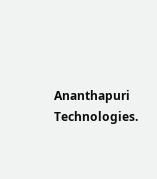Ananthapuri Technologies.